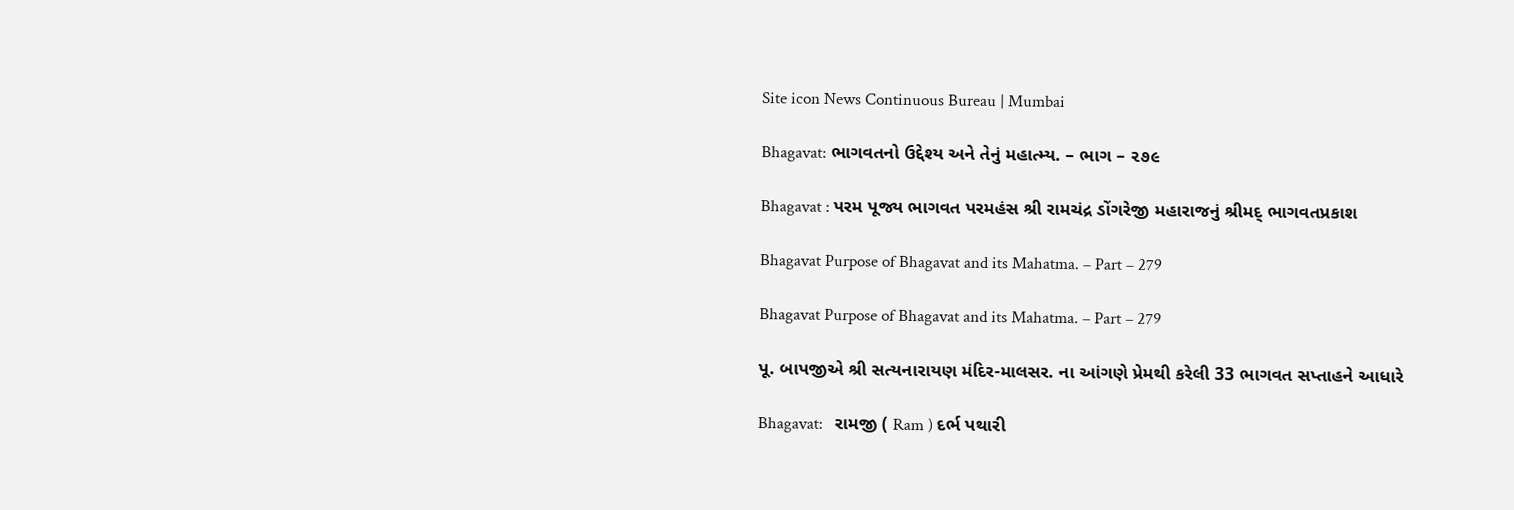Site icon News Continuous Bureau | Mumbai

Bhagavat: ભાગવતનો ઉદ્દેશ્ય અને તેનું મહાત્મ્ય. – ભાગ – ૨૭૯

Bhagavat : પરમ પૂજ્ય ભાગવત પરમહંસ શ્રી રામચંદ્ર ડોંગરેજી મહારાજનું શ્રીમદ્ ભાગવતપ્રકાશ

Bhagavat Purpose of Bhagavat and its Mahatma. – Part – 279

Bhagavat Purpose of Bhagavat and its Mahatma. – Part – 279

પૂ. બાપજીએ શ્રી સત્યનારાયણ મંદિર-માલસર. ના આંગણે પ્રેમથી કરેલી 33 ભાગવત સપ્તાહને આધારે

Bhagavat:   રામજી ( Ram ) દર્ભ પથારી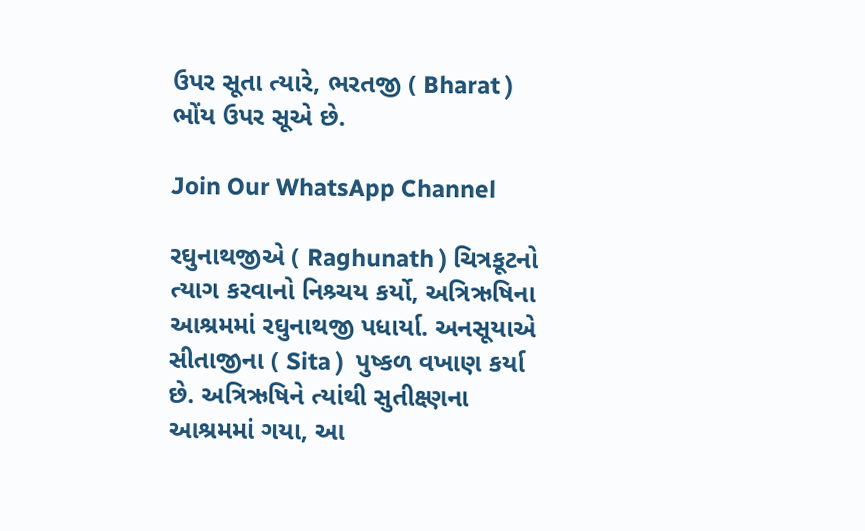ઉપર સૂતા ત્યારે, ભરતજી ( Bharat ) ભોંય ઉપર સૂએ છે.

Join Our WhatsApp Channel

રઘુનાથજીએ ( Raghunath ) ચિત્રકૂટનો ત્યાગ કરવાનો નિશ્ર્ચય કર્યો, અત્રિઋષિના આશ્રમમાં રઘુનાથજી પધાર્યા. અનસૂયાએ સીતાજીના ( Sita )  પુષ્કળ વખાણ કર્યા છે. અત્રિઋષિને ત્યાંથી સુતીક્ષ્ણના આશ્રમમાં ગયા, આ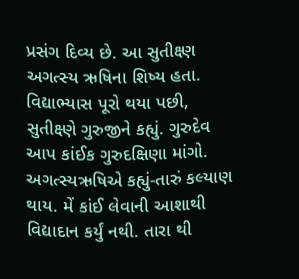પ્રસંગ દિવ્ય છે. આ સુતીક્ષ્ણ અગત્સ્ય ઋષિના શિષ્ય હતા. વિદ્યાભ્યાસ પૂરો થયા પછી, સુતીક્ષ્ણે ગુરુજીને કહ્યું. ગુરુદેવ આપ કાંઈક ગુરુદક્ષિણા માંગો. અગત્સ્યઋષિએ કહ્યું-તારું કલ્યાણ થાય. મેં કાંઈ લેવાની આશાથી વિદ્યાદાન કર્યું નથી. તારા થી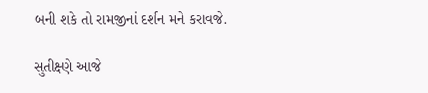બની શકે તો રામજીનાં દર્શન મને કરાવજે.

સુતીક્ષ્ણે આજે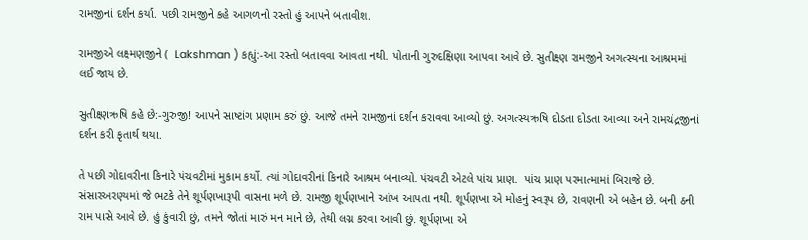રામજીનાં દર્શન કર્યા. પછી રામજીને કહે આગળનો રસ્તો હું આપને બતાવીશ.

રામજીએ લક્ષ્મણજીને (  Lakshman ) કહ્યું:-આ રસ્તો બતાવવા આવતા નથી. પોતાની ગુરુદક્ષિણા આપવા આવે છે. સુતીક્ષ્ણ રામજીને અગત્સ્યના આશ્રમમાં લઈ જાય છે.

સુતીક્ષ્ણઋષિ કહે છે:-ગુરુજી! આપને સાષ્ટાંગ પ્રણામ કરું છું. આજે તમને રામજીનાં દર્શન કરાવવા આવ્યો છું. અગત્સ્યઋષિ દોડતા દોડતા આવ્યા અને રામચંદ્રજીનાં દર્શન કરી કૃતાર્થ થયા.

તે પછી ગોદાવરીના કિનારે પંચવટીમાં મુકામ કર્યો. ત્યાં ગોદાવરીનાં કિનારે આશ્રમ બનાવ્યો. પંચવટી એટલે પાંચ પ્રાણ.  પાંચ પ્રાણ પરમાત્મામાં બિરાજે છે. સંસારઅરણ્યમાં જે ભટકે તેને શૂર્પણખારૂપી વાસના મળે છે. રામજી શૂર્પણખાને આંખ આપતા નથી. શૂર્પણખા એ મોહનું સ્વરૂપ છે, રાવણની એ બહેન છે. બની ઠની રામ પાસે આવે છે. હું કુંવારી છું, તમને જોતાં મારું મન માને છે, તેથી લગ્ન કરવા આવી છું. શૂર્પણખા એ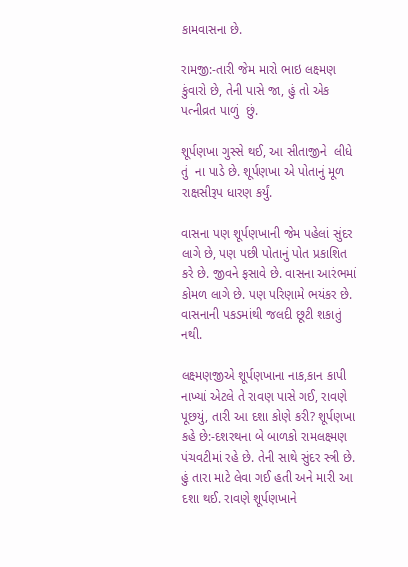કામવાસના છે.

રામજી:-તારી જેમ મારો ભાઇ લક્ષ્મણ કુંવારો છે, તેની પાસે જા, હું તો એક પત્નીવ્રત પાળું  છું.

શૂર્પણખા ગુસ્સે થઈ, આ સીતાજીને  લીધે  તું  ના પાડે છે. શૂર્પણખા એ પોતાનું મૂળ રાક્ષસીરૂપ ધારણ કર્યું.

વાસના પણ શૂર્પણખાની જેમ પહેલાં સુંદર લાગે છે, પણ પછી પોતાનું પોત પ્રકાશિત કરે છે. જીવને ફસાવે છે. વાસના આરંભમાં કોમળ લાગે છે. પણ પરિણામે ભયંકર છે. વાસનાની પકડમાંથી જલદી છૂટી શકાતું નથી.

લક્ષ્મણજીએ શૂર્પણખાના નાક,કાન કાપી નાખ્યાં એટલે તે રાવણ પાસે ગઈ, રાવણે પૂછયું, તારી આ દશા કોણે કરી? શૂર્પણખા કહે છે:-દશરથના બે બાળકો રામલક્ષ્મણ પંચવટીમાં રહે છે. તેની સાથે સુંદર સ્ત્રી છે. હું તારા માટે લેવા ગઈ હતી અને મારી આ દશા થઈ. રાવણે શૂર્પણખાને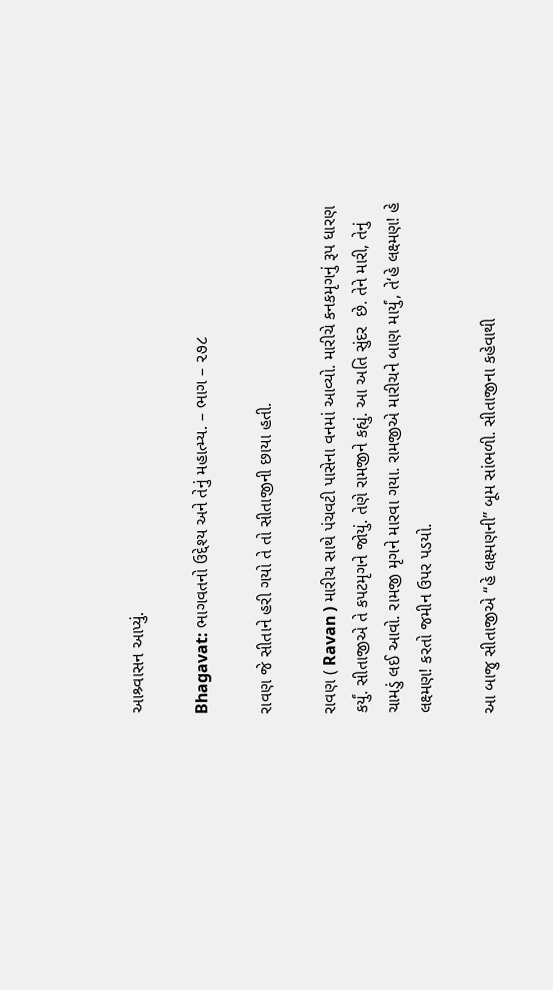આશ્ર્વાસન આપ્યું.

Bhagavat: ભાગવતનો ઉદ્દેશ્ય અને તેનું મહાત્મ્ય. – ભાગ – ૨૭૮

રાવણ જે સીતાને હરી ગયો તે તો સીતાજીની છાયા હતી.

રાવણ ( Ravan ) મારીચ સાથે પંચવટી પાસેના વનમાં આવ્યો. મારીચે કનકમૃગનું રૂપ ધારણ કર્યું. સીતાજીએ તે કપટમૃગને જોયું. તેણે રામજીને કહ્યું. આ અતિ સુંદર  છે. તેને મારી, તેનું ચામડું લઈ આવો. રામજી મૃગને મારવા ગયા. રામજીએ મારીચને બાણ માર્યું, તે‘હે લક્ષ્મણ! હે લક્ષ્મણ! કરતો જમીન ઉપર પડયો.

આ બાજુ સીતાજીએ “હે લક્ષ્મણની” બૂમ સાંભળી. સીતાજીના કહેવાથી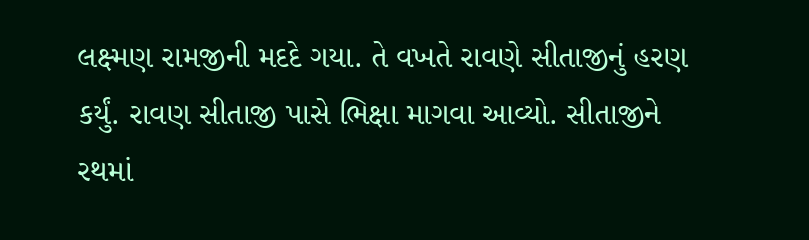લક્ષ્મણ રામજીની મદદે ગયા. તે વખતે રાવણે સીતાજીનું હરણ કર્યું. રાવણ સીતાજી પાસે ભિક્ષા માગવા આવ્યો. સીતાજીને રથમાં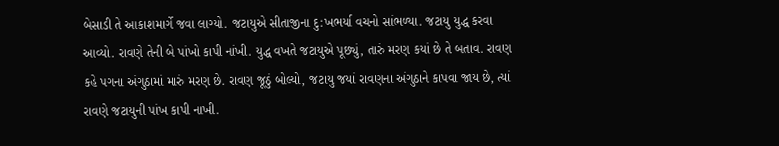બેસાડી તે આકાશમાર્ગે જવા લાગ્યો. જટાયુએ સીતાજીના દુ:ખભર્યા વચનો સાંભળ્યા. જટાયુ યુદ્ધ કરવા આવ્યો. રાવણે તેની બે પાંખો કાપી નાંખી. યુદ્ધ વખતે જટાયુએ પૂછ્યું, તારું મરણ કયાં છે તે બતાવ. રાવણ કહે પગના અંગુઠામાં મારું મરણ છે. રાવણ જૂઠું બોલ્યો, જટાયુ જયાં રાવણના અંગુઠાને કાપવા જાય છે, ત્યાં રાવણે જટાયુની પાંખ કાપી નાખી.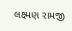લક્ષ્મણ રામજી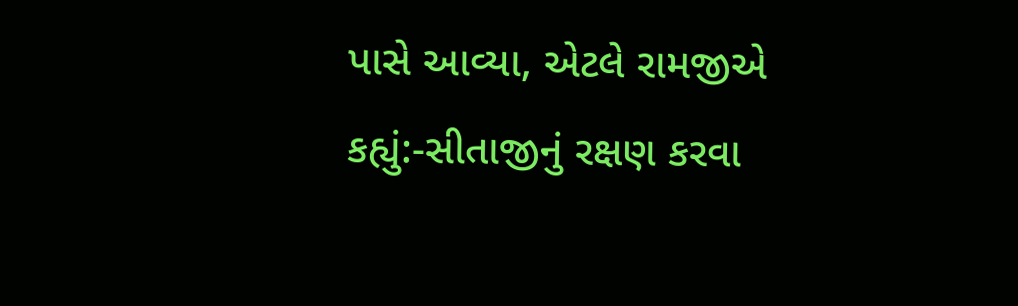પાસે આવ્યા, એટલે રામજીએ કહ્યું:-સીતાજીનું રક્ષણ કરવા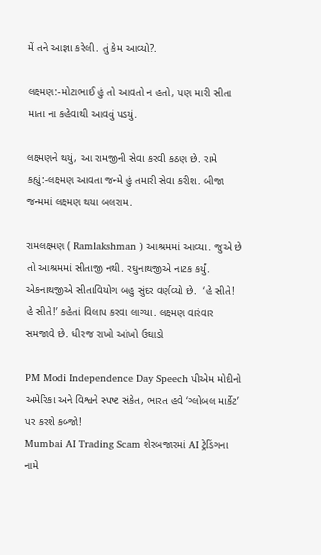મેં તને આજ્ઞા કરેલી. તું કેમ આવ્યો?.

લક્ષ્મણ:-મોટાભાઈ હું તો આવતો ન હતો, પણ મારી સીતા માતા ના કહેવાથી આવવું પડયું.

લક્ષ્મણને થયું, આ રામજીની સેવા કરવી કઠણ છે. રામે કહ્યું:-લક્ષ્મણ આવતા જન્મે હું તમારી સેવા કરીશ. બીજા જન્મમાં લક્ષ્મણ થયા બલરામ.

રામલક્ષ્મણ ( Ramlakshman ) આશ્રમમાં આવ્યા. જુએ છે તો આશ્રમમાં સીતાજી નથી. રઘુનાથજીએ નાટક કર્યું. એકનાથજીએ સીતાવિયોગ બહુ સુંદર વર્ણવ્યો છે.  ‘હે સીતે! હે સીતે!’ કહેતાં વિલાપ કરવા લાગ્યા. લક્ષ્મણ વારંવાર સમજાવે છે. ધીરજ રાખો આંખો ઉઘાડો

PM Modi Independence Day Speech પીએમ મોદીનો અમેરિકા અને વિશ્વને સ્પષ્ટ સંકેત, ભારત હવે ‘ગ્લોબલ માર્કેટ’ પર કરશે કબ્જો!
Mumbai AI Trading Scam શેરબજારમાં AI ટ્રેડિંગના નામે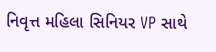નિવૃત્ત મહિલા સિનિયર VP સાથે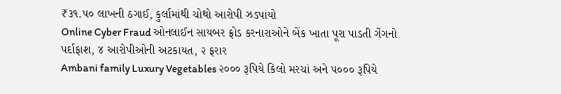₹૩૧.૫૦ લાખની ઠગાઈ, કુર્લામાંથી ચોથો આરોપી ઝડપાયો
Online Cyber Fraud ઓનલાઈન સાયબર ફ્રોડ કરનારાઓને બેંક ખાતા પૂરા પાડતી ગેંગનો પર્દાફાશ, ૪ આરોપીઓની અટકાયત, ૨ ફરાર
Ambani family Luxury Vegetables ૨૦૦૦ રૂપિયે કિલો મરચાં અને ૫૦૦૦ રૂપિયે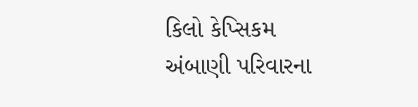કિલો કેપ્સિકમ અંબાણી પરિવારના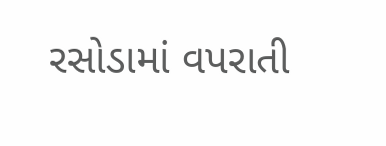રસોડામાં વપરાતી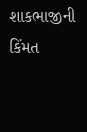શાકભાજીની કિંમત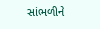સાંભળીને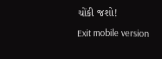ચોંકી જશો!
Exit mobile version